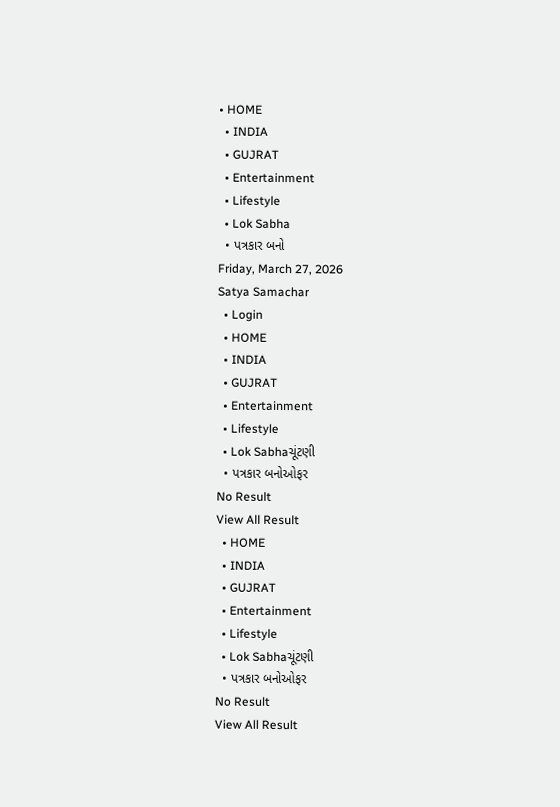• HOME
  • INDIA
  • GUJRAT
  • Entertainment
  • Lifestyle
  • Lok Sabha
  • પત્રકાર બનો
Friday, March 27, 2026
Satya Samachar
  • Login
  • HOME
  • INDIA
  • GUJRAT
  • Entertainment
  • Lifestyle
  • Lok Sabhaચૂંટણી
  • પત્રકાર બનોઓફર
No Result
View All Result
  • HOME
  • INDIA
  • GUJRAT
  • Entertainment
  • Lifestyle
  • Lok Sabhaચૂંટણી
  • પત્રકાર બનોઓફર
No Result
View All Result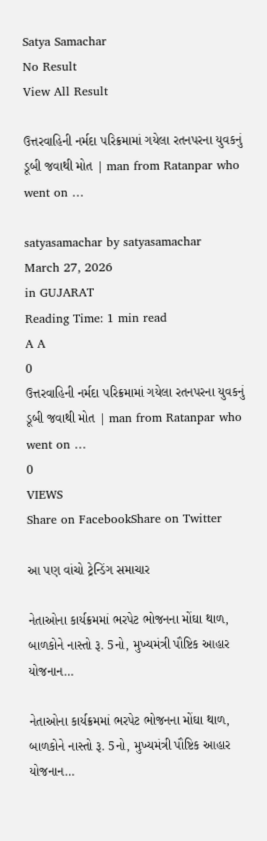Satya Samachar
No Result
View All Result

ઉત્તરવાહિની નર્મદા પરિક્રમામાં ગયેલા રતનપરના યુવકનું ડૂબી જવાથી મોત | man from Ratanpar who went on …

satyasamachar by satyasamachar
March 27, 2026
in GUJARAT
Reading Time: 1 min read
A A
0
ઉત્તરવાહિની નર્મદા પરિક્રમામાં ગયેલા રતનપરના યુવકનું ડૂબી જવાથી મોત | man from Ratanpar who went on …
0
VIEWS
Share on FacebookShare on Twitter

આ પણ વાંચો ટ્રેન્ડિંગ સમાચાર

નેતાઓના કાર્યક્રમમાં ભરપેટ ભોજનના મોંઘા થાળ, બાળકોને નાસ્તો રૂ. 5નો, મુખ્યમંત્રી પૌષ્ટિક આહાર યોજનાન…

નેતાઓના કાર્યક્રમમાં ભરપેટ ભોજનના મોંઘા થાળ, બાળકોને નાસ્તો રૂ. 5નો, મુખ્યમંત્રી પૌષ્ટિક આહાર યોજનાન…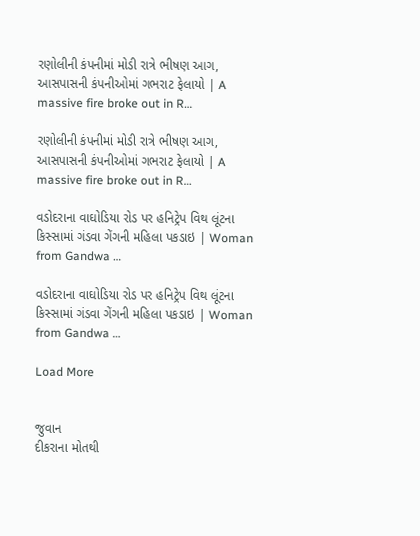રણોલીની કંપનીમાં મોડી રાત્રે ભીષણ આગ, આસપાસની કંપનીઓમાં ગભરાટ ફેલાયો | A massive fire broke out in R…

રણોલીની કંપનીમાં મોડી રાત્રે ભીષણ આગ, આસપાસની કંપનીઓમાં ગભરાટ ફેલાયો | A massive fire broke out in R…

વડોદરાના વાઘોડિયા રોડ પર હનિટ્રેપ વિથ લૂંટના કિસ્સામાં ગંડવા ગેંગની મહિલા પકડાઇ | Woman from Gandwa …

વડોદરાના વાઘોડિયા રોડ પર હનિટ્રેપ વિથ લૂંટના કિસ્સામાં ગંડવા ગેંગની મહિલા પકડાઇ | Woman from Gandwa …

Load More


જુવાન
દીકરાના મોતથી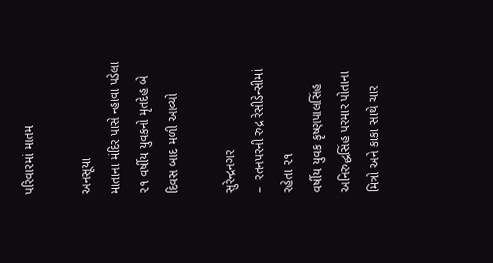પરિવારમાં માતમ

અનસૂયા
માતાના મંદિર પાસે ન્હાવા પડેલા ૨૧ વર્ષીય યુવકનો મૃતદેહ બે દિવસ બાદ મળી આવ્યો

સુરેન્દ્રનગર
–  રતનપરની રુદ્ર રેસીડેન્સીમાં રહેતા ૨૧
વર્ષીય યુવક કૃષ્ણપાલસિંહ અનિરુદ્ધસિંહ પરમાર પોતાના મિત્રો અને કાકા સાથે ચાર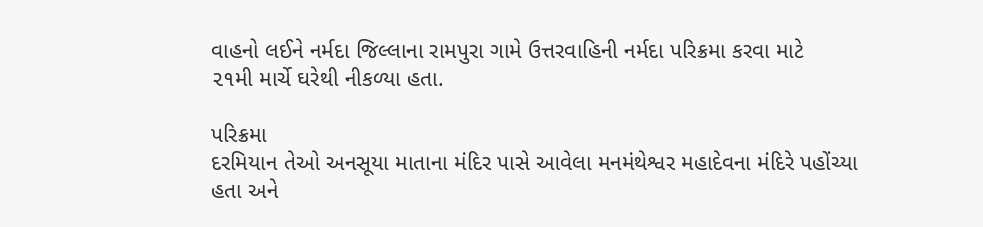વાહનો લઈને નર્મદા જિલ્લાના રામપુરા ગામે ઉત્તરવાહિની નર્મદા પરિક્રમા કરવા માટે
૨૧મી માર્ચે ઘરેથી નીકળ્યા હતા.

પરિક્રમા
દરમિયાન તેઓ અનસૂયા માતાના મંદિર પાસે આવેલા મનમંથેશ્વર મહાદેવના મંદિરે પહોંચ્યા
હતા અને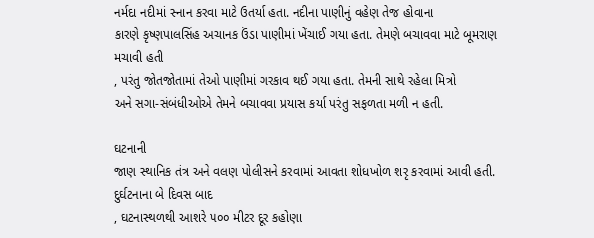નર્મદા નદીમાં સ્નાન કરવા માટે ઉતર્યા હતા. નદીના પાણીનું વહેણ તેજ હોવાના
કારણે કૃષ્ણપાલસિંહ અચાનક ઉંડા પાણીમાં ખેંચાઈ ગયા હતા. તેમણે બચાવવા માટે બૂમરાણ
મચાવી હતી
, પરંતુ જોતજોતામાં તેઓ પાણીમાં ગરકાવ થઈ ગયા હતા. તેમની સાથે રહેલા મિત્રો
અને સગા-સંબંધીઓએ તેમને બચાવવા પ્રયાસ કર્યા પરંતુ સફળતા મળી ન હતી.

ઘટનાની
જાણ સ્થાનિક તંત્ર અને વલણ પોલીસને કરવામાં આવતા શોધખોળ શરૃ કરવામાં આવી હતી.
દુર્ઘટનાના બે દિવસ બાદ
, ઘટનાસ્થળથી આશરે ૫૦૦ મીટર દૂર કહોણા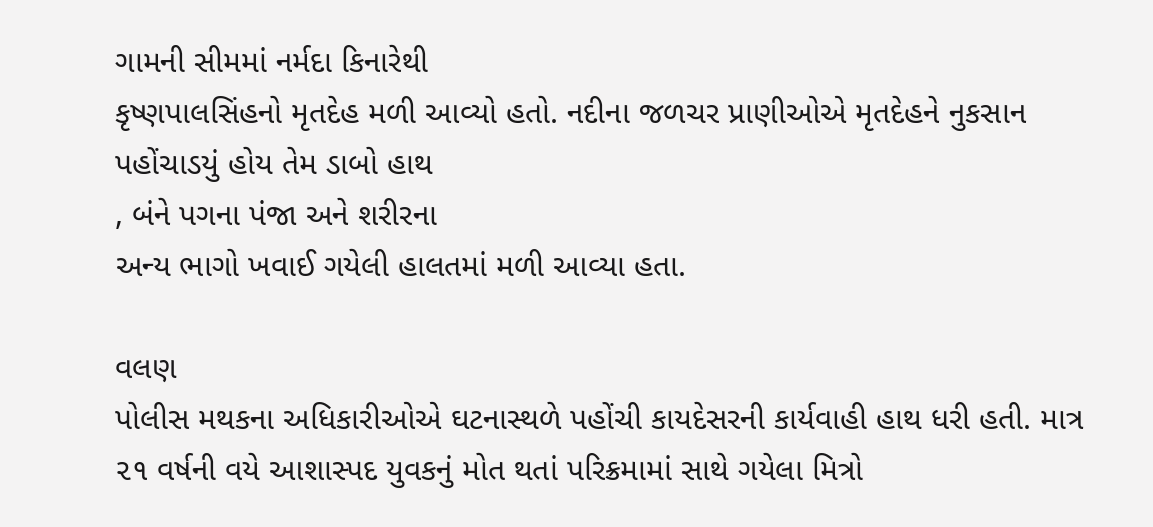ગામની સીમમાં નર્મદા કિનારેથી
કૃષ્ણપાલસિંહનો મૃતદેહ મળી આવ્યો હતો. નદીના જળચર પ્રાણીઓએ મૃતદેહને નુકસાન
પહોંચાડયું હોય તેમ ડાબો હાથ
, બંને પગના પંજા અને શરીરના
અન્ય ભાગો ખવાઈ ગયેલી હાલતમાં મળી આવ્યા હતા.

વલણ
પોલીસ મથકના અધિકારીઓએ ઘટનાસ્થળે પહોંચી કાયદેસરની કાર્યવાહી હાથ ધરી હતી. માત્ર
૨૧ વર્ષની વયે આશાસ્પદ યુવકનું મોત થતાં પરિક્રમામાં સાથે ગયેલા મિત્રો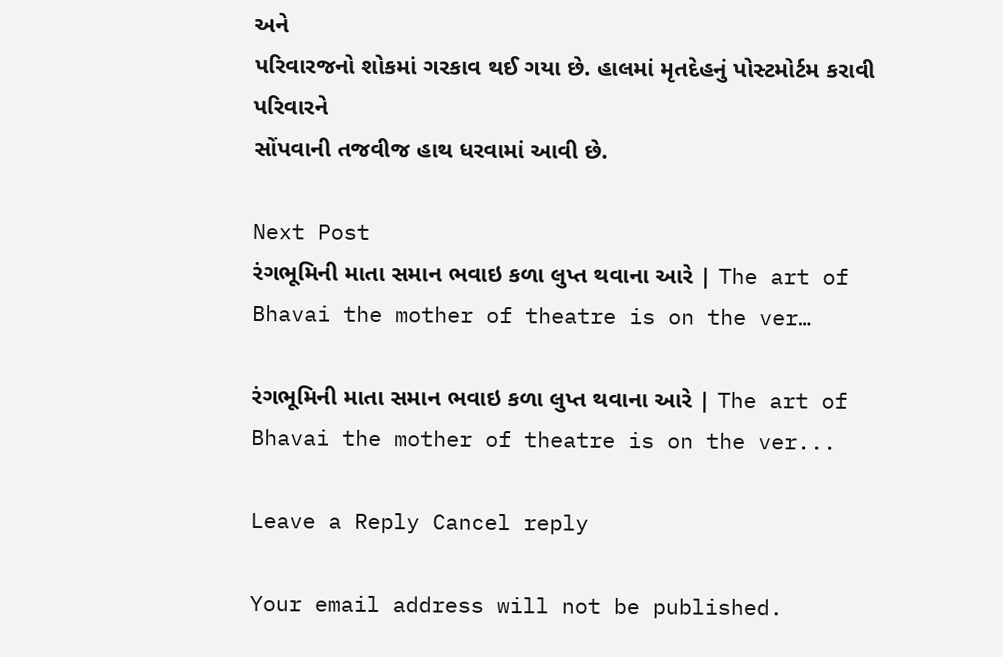અને
પરિવારજનો શોકમાં ગરકાવ થઈ ગયા છે. હાલમાં મૃતદેહનું પોસ્ટમોર્ટમ કરાવી પરિવારને
સોંપવાની તજવીજ હાથ ધરવામાં આવી છે.

Next Post
રંગભૂમિની માતા સમાન ભવાઇ કળા લુપ્ત થવાના આરે | The art of Bhavai the mother of theatre is on the ver…

રંગભૂમિની માતા સમાન ભવાઇ કળા લુપ્ત થવાના આરે | The art of Bhavai the mother of theatre is on the ver...

Leave a Reply Cancel reply

Your email address will not be published.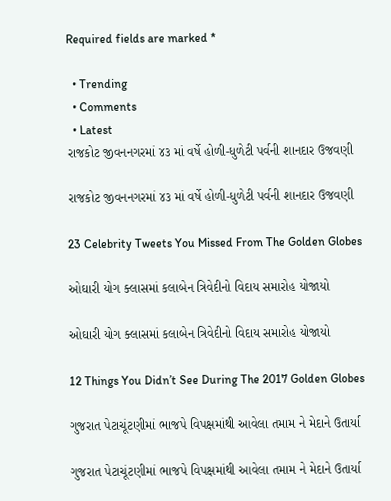Required fields are marked *

  • Trending
  • Comments
  • Latest
રાજકોટ જીવનનગરમાં ૪૩ માં વર્ષે હોળી-ધુળેટી પર્વની શાનદાર ઉજવણી

રાજકોટ જીવનનગરમાં ૪૩ માં વર્ષે હોળી-ધુળેટી પર્વની શાનદાર ઉજવણી

23 Celebrity Tweets You Missed From The Golden Globes

ઓઘારી યોગ ક્લાસમાં કલાબેન ત્રિવેદીનો વિદાય સમારોહ યોજાયો

ઓઘારી યોગ ક્લાસમાં કલાબેન ત્રિવેદીનો વિદાય સમારોહ યોજાયો

12 Things You Didn’t See During The 2017 Golden Globes

ગુજરાત પેટાચૂંટણીમાં ભાજપે વિપક્ષમાંથી આવેલા તમામ ને મેદાને ઉતાર્યા

ગુજરાત પેટાચૂંટણીમાં ભાજપે વિપક્ષમાંથી આવેલા તમામ ને મેદાને ઉતાર્યા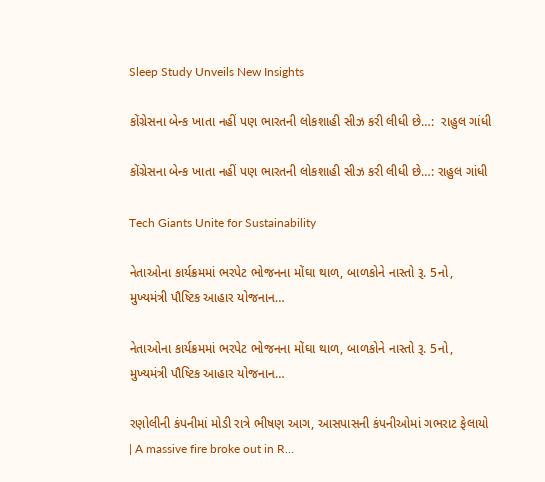Sleep Study Unveils New Insights

કોંગ્રેસના બેન્ક ખાતા નહીં પણ ભારતની લોકશાહી સીઝ કરી લીધી છે…:  રાહુલ ગાંધી

કોંગ્રેસના બેન્ક ખાતા નહીં પણ ભારતની લોકશાહી સીઝ કરી લીધી છે…: રાહુલ ગાંધી

Tech Giants Unite for Sustainability

નેતાઓના કાર્યક્રમમાં ભરપેટ ભોજનના મોંઘા થાળ, બાળકોને નાસ્તો રૂ. 5નો, મુખ્યમંત્રી પૌષ્ટિક આહાર યોજનાન…

નેતાઓના કાર્યક્રમમાં ભરપેટ ભોજનના મોંઘા થાળ, બાળકોને નાસ્તો રૂ. 5નો, મુખ્યમંત્રી પૌષ્ટિક આહાર યોજનાન…

રણોલીની કંપનીમાં મોડી રાત્રે ભીષણ આગ, આસપાસની કંપનીઓમાં ગભરાટ ફેલાયો | A massive fire broke out in R…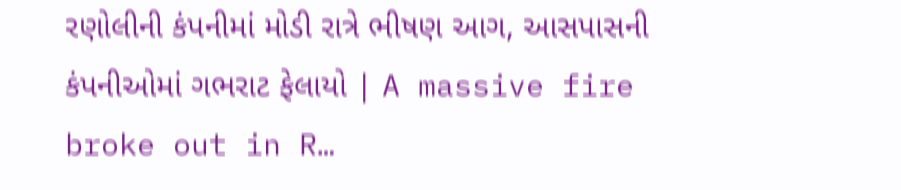રણોલીની કંપનીમાં મોડી રાત્રે ભીષણ આગ, આસપાસની કંપનીઓમાં ગભરાટ ફેલાયો | A massive fire broke out in R…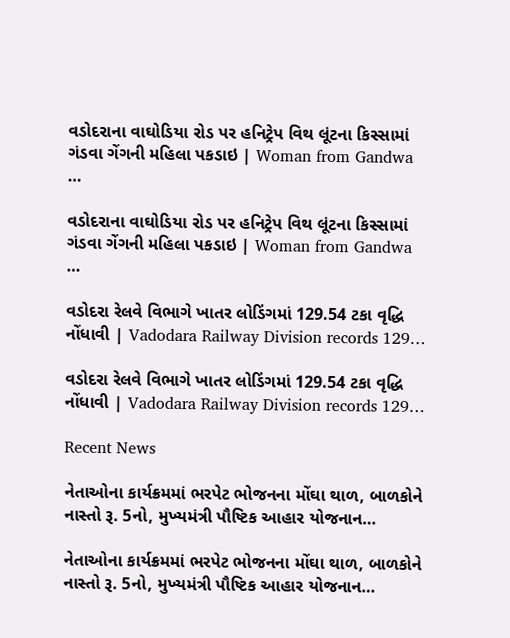વડોદરાના વાઘોડિયા રોડ પર હનિટ્રેપ વિથ લૂંટના કિસ્સામાં ગંડવા ગેંગની મહિલા પકડાઇ | Woman from Gandwa …

વડોદરાના વાઘોડિયા રોડ પર હનિટ્રેપ વિથ લૂંટના કિસ્સામાં ગંડવા ગેંગની મહિલા પકડાઇ | Woman from Gandwa …

વડોદરા રેલવે વિભાગે ખાતર લોડિંગમાં 129.54 ટકા વૃદ્ધિ નોંધાવી | Vadodara Railway Division records 129…

વડોદરા રેલવે વિભાગે ખાતર લોડિંગમાં 129.54 ટકા વૃદ્ધિ નોંધાવી | Vadodara Railway Division records 129…

Recent News

નેતાઓના કાર્યક્રમમાં ભરપેટ ભોજનના મોંઘા થાળ, બાળકોને નાસ્તો રૂ. 5નો, મુખ્યમંત્રી પૌષ્ટિક આહાર યોજનાન…

નેતાઓના કાર્યક્રમમાં ભરપેટ ભોજનના મોંઘા થાળ, બાળકોને નાસ્તો રૂ. 5નો, મુખ્યમંત્રી પૌષ્ટિક આહાર યોજનાન…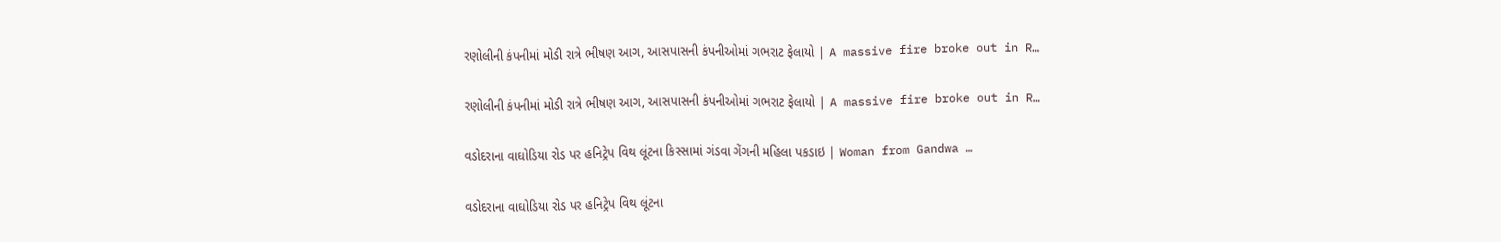રણોલીની કંપનીમાં મોડી રાત્રે ભીષણ આગ, આસપાસની કંપનીઓમાં ગભરાટ ફેલાયો | A massive fire broke out in R…

રણોલીની કંપનીમાં મોડી રાત્રે ભીષણ આગ, આસપાસની કંપનીઓમાં ગભરાટ ફેલાયો | A massive fire broke out in R…

વડોદરાના વાઘોડિયા રોડ પર હનિટ્રેપ વિથ લૂંટના કિસ્સામાં ગંડવા ગેંગની મહિલા પકડાઇ | Woman from Gandwa …

વડોદરાના વાઘોડિયા રોડ પર હનિટ્રેપ વિથ લૂંટના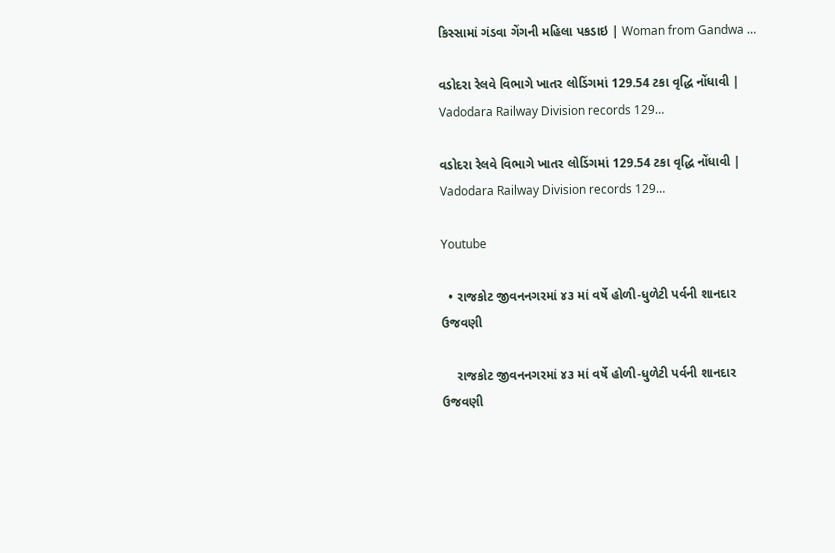કિસ્સામાં ગંડવા ગેંગની મહિલા પકડાઇ | Woman from Gandwa …

વડોદરા રેલવે વિભાગે ખાતર લોડિંગમાં 129.54 ટકા વૃદ્ધિ નોંધાવી | Vadodara Railway Division records 129…

વડોદરા રેલવે વિભાગે ખાતર લોડિંગમાં 129.54 ટકા વૃદ્ધિ નોંધાવી | Vadodara Railway Division records 129…

Youtube

  • રાજકોટ જીવનનગરમાં ૪૩ માં વર્ષે હોળી-ધુળેટી પર્વની શાનદાર ઉજવણી

    રાજકોટ જીવનનગરમાં ૪૩ માં વર્ષે હોળી-ધુળેટી પર્વની શાનદાર ઉજવણી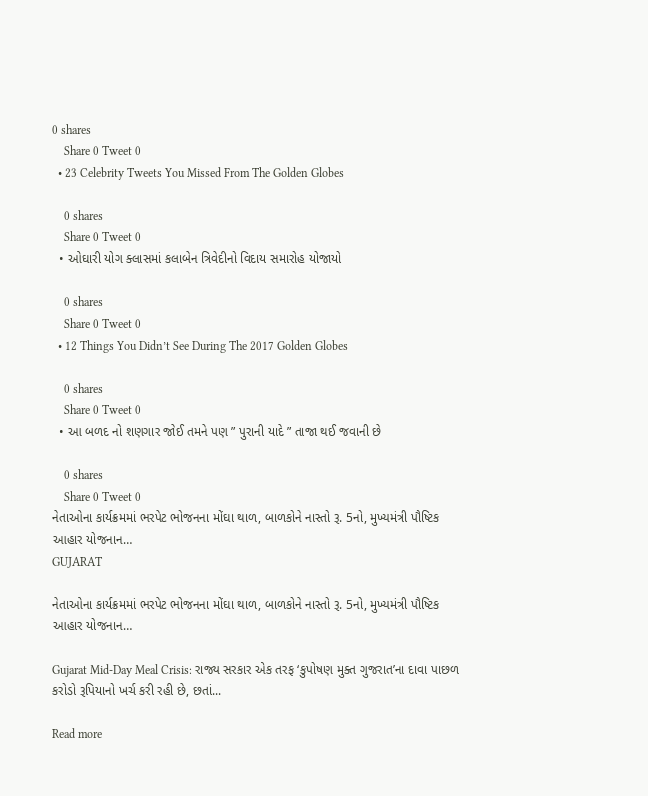0 shares
    Share 0 Tweet 0
  • 23 Celebrity Tweets You Missed From The Golden Globes

    0 shares
    Share 0 Tweet 0
  • ઓઘારી યોગ ક્લાસમાં કલાબેન ત્રિવેદીનો વિદાય સમારોહ યોજાયો

    0 shares
    Share 0 Tweet 0
  • 12 Things You Didn’t See During The 2017 Golden Globes

    0 shares
    Share 0 Tweet 0
  • આ બળદ નો શણગાર જોઈ તમને પણ ” પુરાની યાદે ” તાજા થઈ જવાની છે

    0 shares
    Share 0 Tweet 0
નેતાઓના કાર્યક્રમમાં ભરપેટ ભોજનના મોંઘા થાળ, બાળકોને નાસ્તો રૂ. 5નો, મુખ્યમંત્રી પૌષ્ટિક આહાર યોજનાન…
GUJARAT

નેતાઓના કાર્યક્રમમાં ભરપેટ ભોજનના મોંઘા થાળ, બાળકોને નાસ્તો રૂ. 5નો, મુખ્યમંત્રી પૌષ્ટિક આહાર યોજનાન…

Gujarat Mid-Day Meal Crisis: રાજ્ય સરકાર એક તરફ ‘કુપોષણ મુક્ત ગુજરાત’ના દાવા પાછળ કરોડો રૂપિયાનો ખર્ચ કરી રહી છે, છતાં...

Read more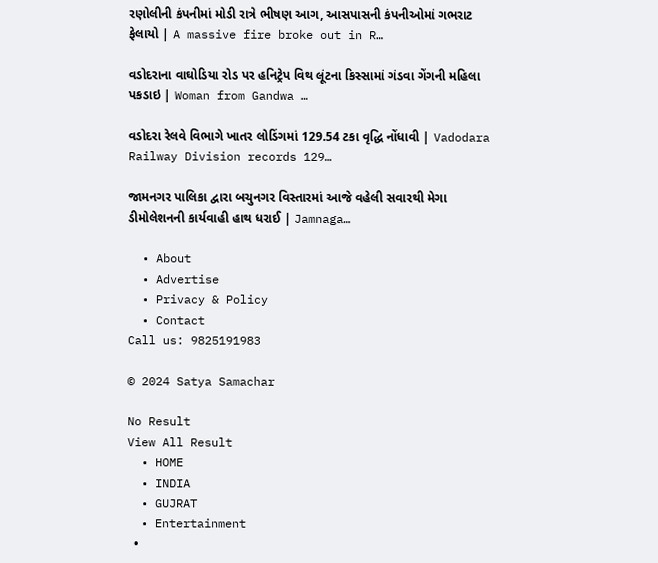રણોલીની કંપનીમાં મોડી રાત્રે ભીષણ આગ, આસપાસની કંપનીઓમાં ગભરાટ ફેલાયો | A massive fire broke out in R…

વડોદરાના વાઘોડિયા રોડ પર હનિટ્રેપ વિથ લૂંટના કિસ્સામાં ગંડવા ગેંગની મહિલા પકડાઇ | Woman from Gandwa …

વડોદરા રેલવે વિભાગે ખાતર લોડિંગમાં 129.54 ટકા વૃદ્ધિ નોંધાવી | Vadodara Railway Division records 129…

જામનગર પાલિકા દ્વારા બચુનગર વિસ્તારમાં આજે વહેલી સવારથી મેગા ડીમોલેશનની કાર્યવાહી હાથ ધરાઈ | Jamnaga…

  • About
  • Advertise
  • Privacy & Policy
  • Contact
Call us: 9825191983

© 2024 Satya Samachar

No Result
View All Result
  • HOME
  • INDIA
  • GUJRAT
  • Entertainment
  •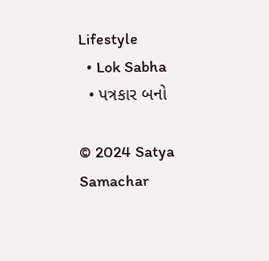Lifestyle
  • Lok Sabha
  • પત્રકાર બનો

© 2024 Satya Samachar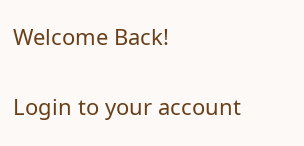Welcome Back!

Login to your account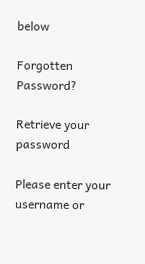below

Forgotten Password?

Retrieve your password

Please enter your username or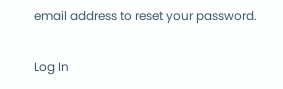email address to reset your password.

Log In